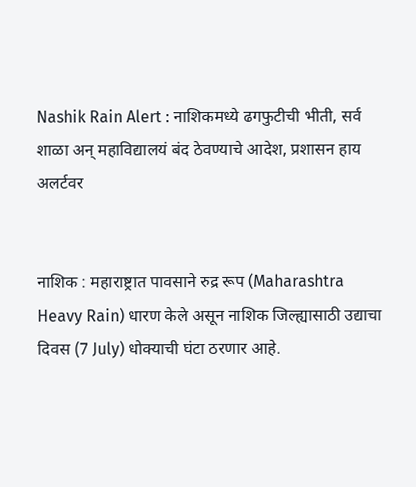Nashik Rain Alert : नाशिकमध्ये ढगफुटीची भीती, सर्व शाळा अन् महाविद्यालयं बंद ठेवण्याचे आदेश, प्रशासन हाय अलर्टवर


नाशिक : महाराष्ट्रात पावसाने रुद्र रूप (Maharashtra Heavy Rain) धारण केले असून नाशिक जिल्ह्यासाठी उद्याचा दिवस (7 July) धोक्याची घंटा ठरणार आहे.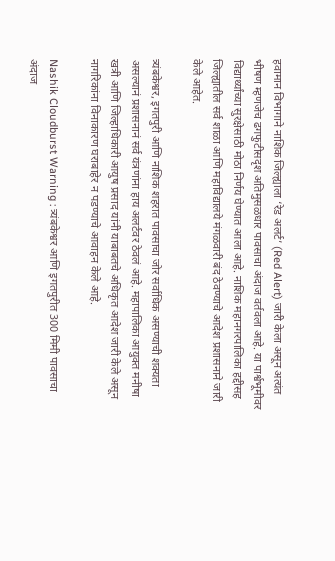हवामान विभागाने नाशिक जिल्ह्याला ‘रेड अलर्ट’ (Red Alert) जारी केला असून अत्यंत भीषण म्हणजेच ढगफुटीसदृश अतिमुसळधार पावसाचा अंदाज वर्तवला आहे. या पार्श्वभूमीवर विद्यार्थ्यांच्या सुरक्षेसाठी मोठा निर्णय घेण्यात आला आहे. नाशिक महानगरपालिका हद्दीसह जिल्ह्यातील सर्व शाळा आणि महाविद्यालये मंगळवारी बंद ठेवण्याचे आदेश प्रशासनाने जारी केले आहेत.

त्र्यंबकेश्वर, इगतपुरी आणि नाशिक शहरात पावसाचा जोर सर्वाधिक असण्याची शक्यता असल्यानं प्रशासनानं सर्व यंत्रणांना हाय अलर्टवर ठेवलं आहे. महापालिका आयुक्त मनीषा खत्री आणि जिल्हाधिकारी आयुष प्रसाद यांनी याबाबतचे अधिकृत आदेश जारी केले असून नागरिकांना विनाकारण घराबाहेर न पडण्याचे आवाहन केले आहे.

Nashik Cloudburst Warning : त्र्यंबकेश्वर आणि इगतपुरीत 300 मिमी पावसाचा अंदाज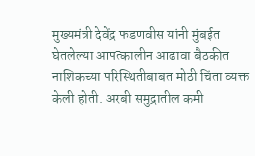मुख्यमंत्री देवेंद्र फडणवीस यांनी मुंबईत घेतलेल्या आपत्कालीन आढावा बैठकीत नाशिकच्या परिस्थितीबाबत मोठी चिंता व्यक्त केली होती. अरबी समुद्रातील कमी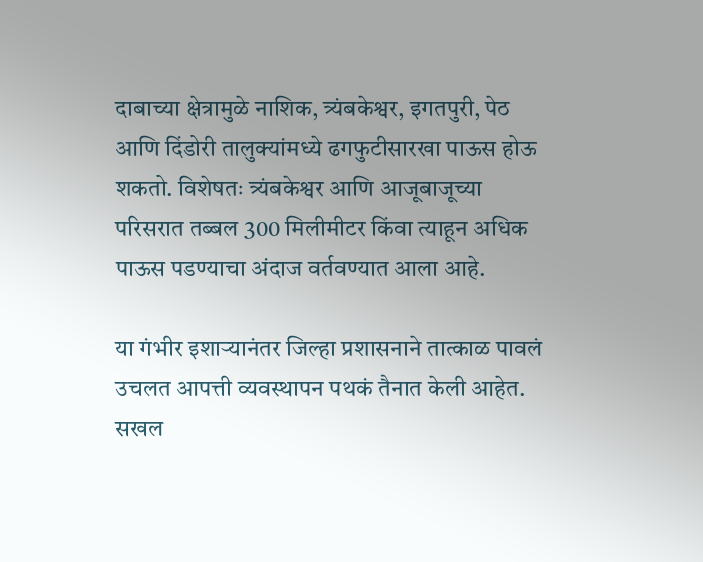दाबाच्या क्षेत्रामुळे नाशिक, त्र्यंबकेश्वर, इगतपुरी, पेठ आणि दिंडोरी तालुक्यांमध्ये ढगफुटीसारखा पाऊस होऊ शकतो. विशेषतः त्र्यंबकेश्वर आणि आजूबाजूच्या परिसरात तब्बल 300 मिलीमीटर किंवा त्याहून अधिक पाऊस पडण्याचा अंदाज वर्तवण्यात आला आहे.

या गंभीर इशाऱ्यानंतर जिल्हा प्रशासनाने तात्काळ पावलं उचलत आपत्ती व्यवस्थापन पथकं तैनात केली आहेत. सखल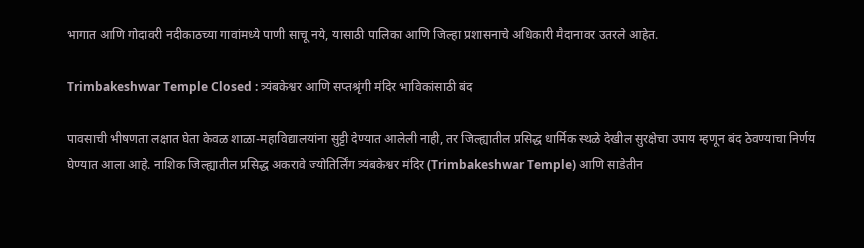भागात आणि गोदावरी नदीकाठच्या गावांमध्ये पाणी साचू नये, यासाठी पालिका आणि जिल्हा प्रशासनाचे अधिकारी मैदानावर उतरले आहेत.

Trimbakeshwar Temple Closed : त्र्यंबकेश्वर आणि सप्तश्रृंगी मंदिर भाविकांसाठी बंद

पावसाची भीषणता लक्षात घेता केवळ शाळा-महाविद्यालयांना सुट्टी देण्यात आलेली नाही, तर जिल्ह्यातील प्रसिद्ध धार्मिक स्थळे देखील सुरक्षेचा उपाय म्हणून बंद ठेवण्याचा निर्णय घेण्यात आला आहे. नाशिक जिल्ह्यातील प्रसिद्ध अकरावे ज्योतिर्लिंग त्र्यंबकेश्वर मंदिर (Trimbakeshwar Temple) आणि साडेतीन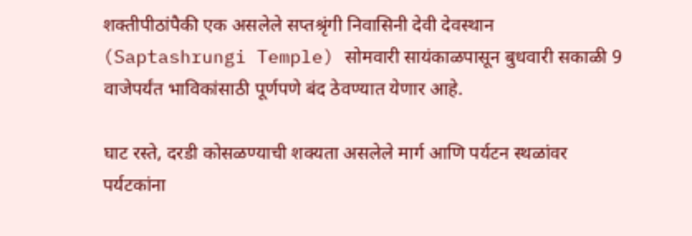शक्तीपीठांपैकी एक असलेले सप्तश्रृंगी निवासिनी देवी देवस्थान (Saptashrungi Temple) सोमवारी सायंकाळपासून बुधवारी सकाळी 9 वाजेपर्यंत भाविकांसाठी पूर्णपणे बंद ठेवण्यात येणार आहे.

घाट रस्ते, दरडी कोसळण्याची शक्यता असलेले मार्ग आणि पर्यटन स्थळांवर पर्यटकांना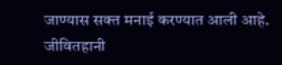जाण्यास सक्त मनाई करण्यात आली आहे. जीवितहानी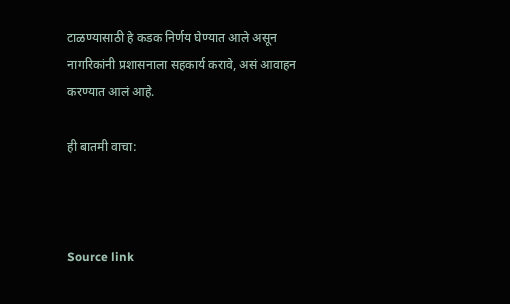टाळण्यासाठी हे कडक निर्णय घेण्यात आले असून नागरिकांनी प्रशासनाला सहकार्य करावे, असं आवाहन करण्यात आलं आहे.

ही बातमी वाचा:



Source link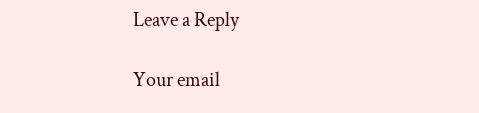Leave a Reply

Your email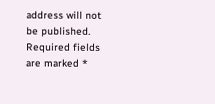address will not be published. Required fields are marked *